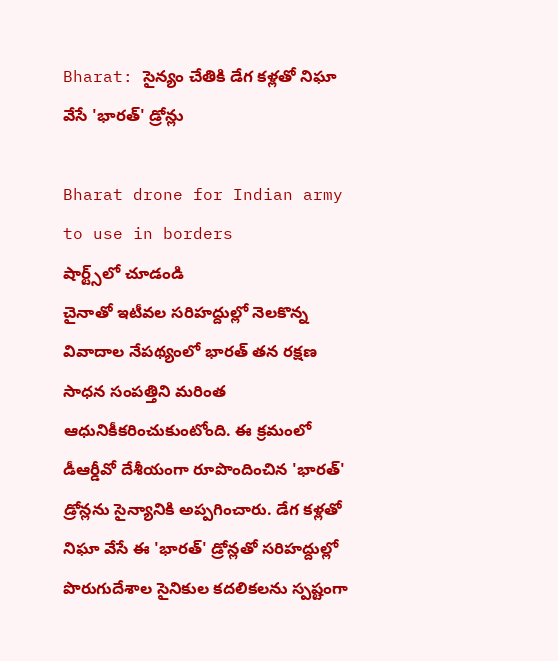Bharat: సైన్యం చేతికి డేగ కళ్లతో నిఘా వేసే 'భారత్' డ్రోన్లు

Bharat drone for Indian army to use in borders
షార్ట్స్‌లో చూడండి
చైనాతో ఇటీవల సరిహద్దుల్లో నెలకొన్న వివాదాల నేపథ్యంలో భారత్ తన రక్షణ సాధన సంపత్తిని మరింత ఆధునికీకరించుకుంటోంది. ఈ క్రమంలో డీఆర్డీవో దేశీయంగా రూపొందించిన 'భారత్' డ్రోన్లను సైన్యానికి అప్పగించారు. డేగ కళ్లతో నిఘా వేసే ఈ 'భారత్' డ్రోన్లతో సరిహద్దుల్లో పొరుగుదేశాల సైనికుల కదలికలను స్పష్టంగా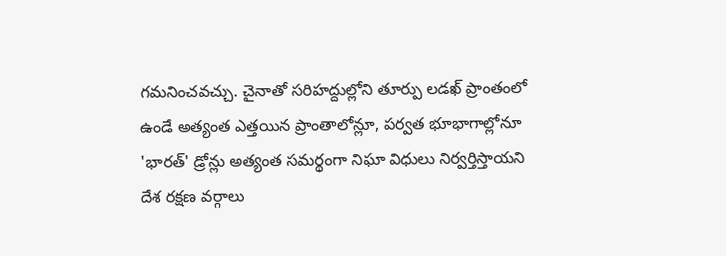గమనించవచ్చు. చైనాతో సరిహద్దుల్లోని తూర్పు లడఖ్ ప్రాంతంలో ఉండే అత్యంత ఎత్తయిన ప్రాంతాలోన్లూ, పర్వత భూభాగాల్లోనూ 'భారత్' డ్రోన్లు అత్యంత సమర్థంగా నిఘా విధులు నిర్వర్తిస్తాయని దేశ రక్షణ వర్గాలు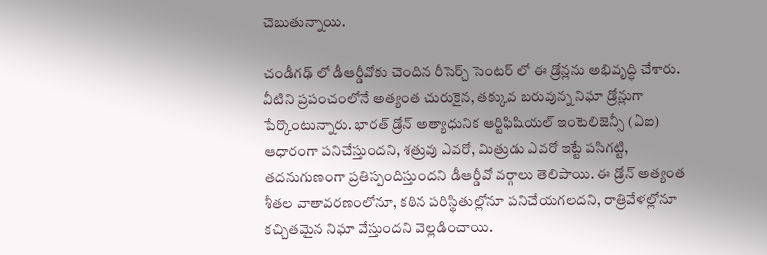చెబుతున్నాయి.

చండీగఢ్ లో డీఆర్డీవోకు చెందిన రీసెర్చ్ సెంటర్ లో ఈ డ్రోన్లను అభివృద్ధి చేశారు. వీటిని ప్రపంచంలోనే అత్యంత చురుకైన, తక్కువ బరువున్న నిఘా డ్రోన్లుగా పేర్కొంటున్నారు. భారత్ డ్రోన్ అత్యాధునిక ఆర్టిఫిషియల్ ఇంటెలిజెన్సీ (ఏఐ) ఆధారంగా పనిచేస్తుందని, శత్రువు ఎవరో, మిత్రుడు ఎవరో ఇట్టే పసిగట్టి, తదనుగుణంగా ప్రతిస్పందిస్తుందని డీఆర్డీవో వర్గాలు తెలిపాయి. ఈ డ్రోన్ అత్యంత శీతల వాతావరణంలోనూ, కఠిన పరిస్థితుల్లోనూ పనిచేయగలదని, రాత్రివేళల్లోనూ కచ్చితమైన నిఘా వేస్తుందని వెల్లడించాయి.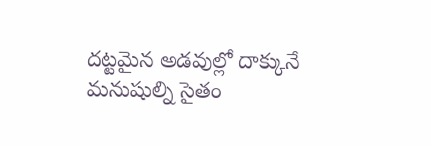దట్టమైన అడవుల్లో దాక్కునే మనుషుల్ని సైతం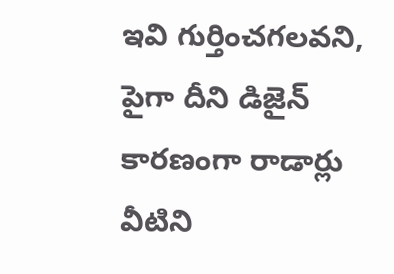ఇవి గుర్తించగలవని, పైగా దీని డిజైన్ కారణంగా రాడార్లు వీటిని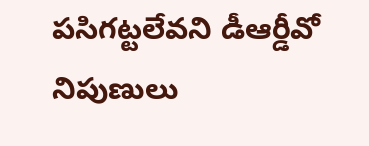పసిగట్టలేవని డీఆర్డీవో నిపుణులు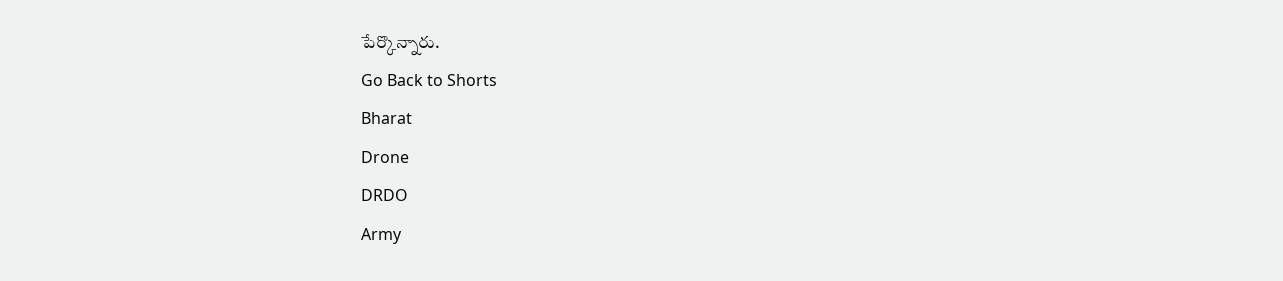పేర్కొన్నారు.
Go Back to Shorts
Bharat
Drone
DRDO
Army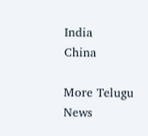India
China

More Telugu News